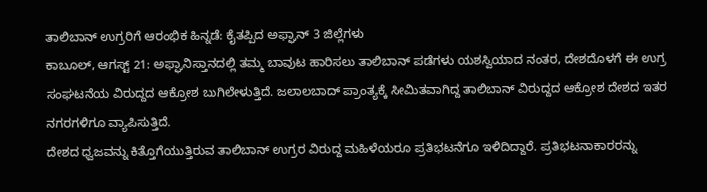ತಾಲಿಬಾನ್ ಉಗ್ರರಿಗೆ ಆರಂಭಿಕ ಹಿನ್ನಡೆ: ಕೈತಪ್ಪಿದ ಅಫ್ಘಾನ್ 3 ಜಿಲ್ಲೆಗಳು
ಕಾಬೂಲ್, ಆಗಸ್ಟ್ 21: ಅಫ್ಘಾನಿಸ್ತಾನದಲ್ಲಿ ತಮ್ಮ ಬಾವುಟ ಹಾರಿಸಲು ತಾಲಿಬಾನ್ ಪಡೆಗಳು ಯಶಸ್ವಿಯಾದ ನಂತರ, ದೇಶದೊಳಗೆ ಈ ಉಗ್ರ ಸಂಘಟನೆಯ ವಿರುದ್ದದ ಆಕ್ರೋಶ ಬುಗಿಲೇಳುತ್ತಿದೆ. ಜಲಾಲಬಾದ್ ಪ್ರಾಂತ್ಯಕ್ಕೆ ಸೀಮಿತವಾಗಿದ್ದ ತಾಲಿಬಾನ್ ವಿರುದ್ದದ ಆಕ್ರೋಶ ದೇಶದ ಇತರ ನಗರಗಳಿಗೂ ವ್ಯಾಪಿಸುತ್ತಿದೆ.
ದೇಶದ ಧ್ವಜವನ್ನು ಕಿತ್ತೊಗೆಯುತ್ತಿರುವ ತಾಲಿಬಾನ್ ಉಗ್ರರ ವಿರುದ್ದ ಮಹಿಳೆಯರೂ ಪ್ರತಿಭಟನೆಗೂ ಇಳಿದಿದ್ದಾರೆ. ಪ್ರತಿಭಟನಾಕಾರರನ್ನು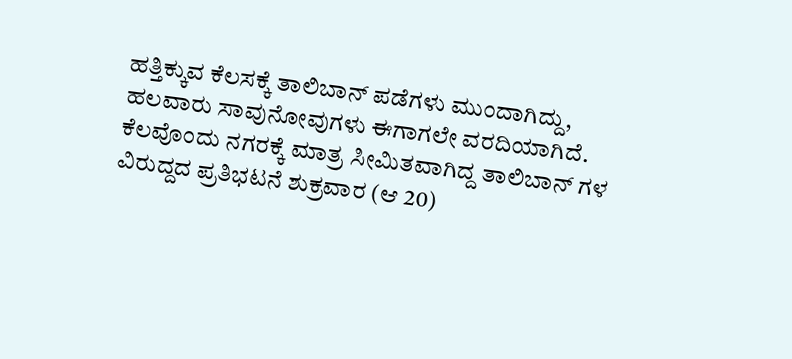ಹತ್ತಿಕ್ಕುವ ಕೆಲಸಕ್ಕೆ ತಾಲಿಬಾನ್ ಪಡೆಗಳು ಮುಂದಾಗಿದ್ದು, ಹಲವಾರು ಸಾವುನೋವುಗಳು ಈಗಾಗಲೇ ವರದಿಯಾಗಿದೆ.
ಕೆಲವೊಂದು ನಗರಕ್ಕೆ ಮಾತ್ರ ಸೀಮಿತವಾಗಿದ್ದ ತಾಲಿಬಾನ್ ಗಳ ವಿರುದ್ದದ ಪ್ರತಿಭಟನೆ ಶುಕ್ರವಾರ (ಆ 20)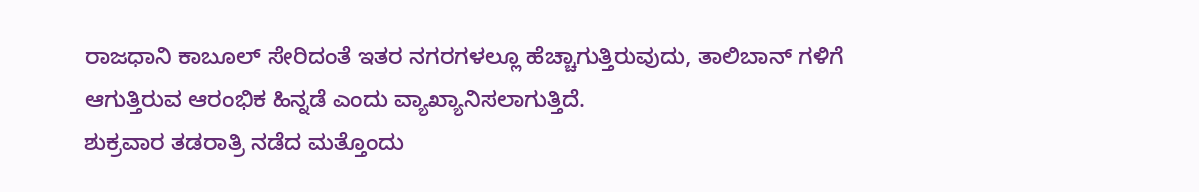ರಾಜಧಾನಿ ಕಾಬೂಲ್ ಸೇರಿದಂತೆ ಇತರ ನಗರಗಳಲ್ಲೂ ಹೆಚ್ಚಾಗುತ್ತಿರುವುದು, ತಾಲಿಬಾನ್ ಗಳಿಗೆ ಆಗುತ್ತಿರುವ ಆರಂಭಿಕ ಹಿನ್ನಡೆ ಎಂದು ವ್ಯಾಖ್ಯಾನಿಸಲಾಗುತ್ತಿದೆ.
ಶುಕ್ರವಾರ ತಡರಾತ್ರಿ ನಡೆದ ಮತ್ತೊಂದು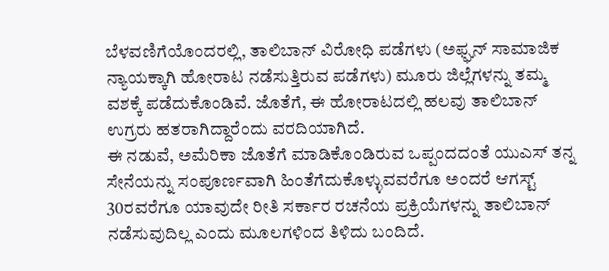ಬೆಳವಣಿಗೆಯೊಂದರಲ್ಲಿ, ತಾಲಿಬಾನ್ ವಿರೋಧಿ ಪಡೆಗಳು (ಅಫ್ಘನ್ ಸಾಮಾಜಿಕ ನ್ಯಾಯಕ್ಕಾಗಿ ಹೋರಾಟ ನಡೆಸುತ್ತಿರುವ ಪಡೆಗಳು) ಮೂರು ಜಿಲ್ಲೆಗಳನ್ನು ತಮ್ಮ ವಶಕ್ಕೆ ಪಡೆದುಕೊಂಡಿವೆ. ಜೊತೆಗೆ, ಈ ಹೋರಾಟದಲ್ಲಿ ಹಲವು ತಾಲಿಬಾನ್ ಉಗ್ರರು ಹತರಾಗಿದ್ದಾರೆಂದು ವರದಿಯಾಗಿದೆ.
ಈ ನಡುವೆ, ಅಮೆರಿಕಾ ಜೊತೆಗೆ ಮಾಡಿಕೊಂಡಿರುವ ಒಪ್ಪಂದದಂತೆ ಯುಎಸ್ ತನ್ನ ಸೇನೆಯನ್ನು ಸಂಪೂರ್ಣವಾಗಿ ಹಿಂತೆಗೆದುಕೊಳ್ಳುವವರೆಗೂ ಅಂದರೆ ಆಗಸ್ಟ್ 30ರವರೆಗೂ ಯಾವುದೇ ರೀತಿ ಸರ್ಕಾರ ರಚನೆಯ ಪ್ರಕ್ರಿಯೆಗಳನ್ನು ತಾಲಿಬಾನ್ ನಡೆಸುವುದಿಲ್ಲ ಎಂದು ಮೂಲಗಳಿಂದ ತಿಳಿದು ಬಂದಿದೆ.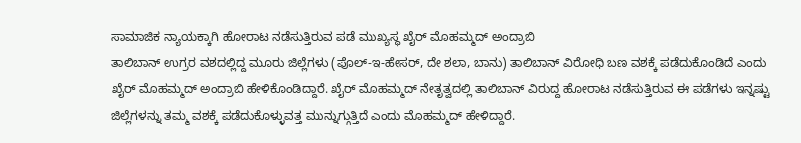ಸಾಮಾಜಿಕ ನ್ಯಾಯಕ್ಕಾಗಿ ಹೋರಾಟ ನಡೆಸುತ್ತಿರುವ ಪಡೆ ಮುಖ್ಯಸ್ಥ ಖೈರ್ ಮೊಹಮ್ಮದ್ ಅಂದ್ರಾಬಿ
ತಾಲಿಬಾನ್ ಉಗ್ರರ ವಶದಲ್ಲಿದ್ದ ಮೂರು ಜಿಲ್ಲೆಗಳು (ಪೊಲ್-ಇ-ಹೇಸರ್, ದೇ ಶಲಾ, ಬಾನು) ತಾಲಿಬಾನ್ ವಿರೋಧಿ ಬಣ ವಶಕ್ಕೆ ಪಡೆದುಕೊಂಡಿದೆ ಎಂದು ಖೈರ್ ಮೊಹಮ್ಮದ್ ಅಂದ್ರಾಬಿ ಹೇಳಿಕೊಂಡಿದ್ದಾರೆ. ಖೈರ್ ಮೊಹಮ್ಮದ್ ನೇತೃತ್ವದಲ್ಲಿ ತಾಲಿಬಾನ್ ವಿರುದ್ದ ಹೋರಾಟ ನಡೆಸುತ್ತಿರುವ ಈ ಪಡೆಗಳು ಇನ್ನಷ್ಟು ಜಿಲ್ಲೆಗಳನ್ನು ತಮ್ಮ ವಶಕ್ಕೆ ಪಡೆದುಕೊಳ್ಳುವತ್ತ ಮುನ್ನುಗ್ಗುತ್ತಿದೆ ಎಂದು ಮೊಹಮ್ಮದ್ ಹೇಳಿದ್ದಾರೆ.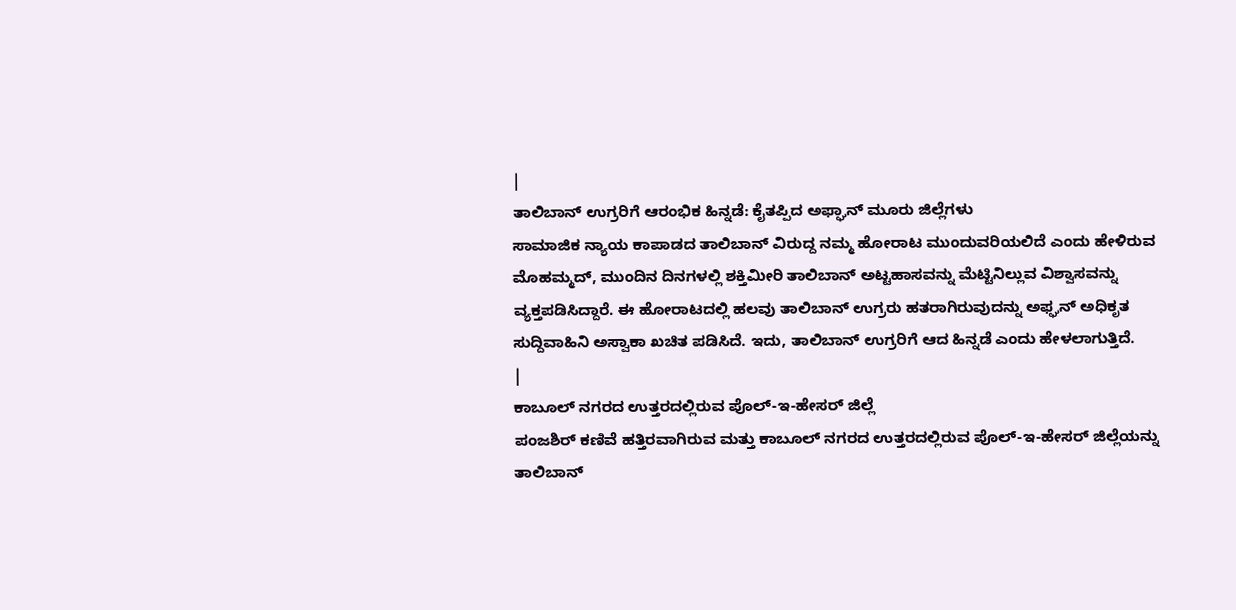|
ತಾಲಿಬಾನ್ ಉಗ್ರರಿಗೆ ಆರಂಭಿಕ ಹಿನ್ನಡೆ: ಕೈತಪ್ಪಿದ ಅಫ್ಘಾನ್ ಮೂರು ಜಿಲ್ಲೆಗಳು
ಸಾಮಾಜಿಕ ನ್ಯಾಯ ಕಾಪಾಡದ ತಾಲಿಬಾನ್ ವಿರುದ್ದ ನಮ್ಮ ಹೋರಾಟ ಮುಂದುವರಿಯಲಿದೆ ಎಂದು ಹೇಳಿರುವ ಮೊಹಮ್ಮದ್, ಮುಂದಿನ ದಿನಗಳಲ್ಲಿ ಶಕ್ತಿಮೀರಿ ತಾಲಿಬಾನ್ ಅಟ್ಟಹಾಸವನ್ನು ಮೆಟ್ಟಿನಿಲ್ಲುವ ವಿಶ್ವಾಸವನ್ನು ವ್ಯಕ್ತಪಡಿಸಿದ್ದಾರೆ. ಈ ಹೋರಾಟದಲ್ಲಿ ಹಲವು ತಾಲಿಬಾನ್ ಉಗ್ರರು ಹತರಾಗಿರುವುದನ್ನು ಅಫ್ಘನ್ ಅಧಿಕೃತ ಸುದ್ದಿವಾಹಿನಿ ಅಸ್ವಾಕಾ ಖಚಿತ ಪಡಿಸಿದೆ. ಇದು, ತಾಲಿಬಾನ್ ಉಗ್ರರಿಗೆ ಆದ ಹಿನ್ನಡೆ ಎಂದು ಹೇಳಲಾಗುತ್ತಿದೆ.
|
ಕಾಬೂಲ್ ನಗರದ ಉತ್ತರದಲ್ಲಿರುವ ಪೊಲ್-ಇ-ಹೇಸರ್ ಜಿಲ್ಲೆ
ಪಂಜಶಿರ್ ಕಣಿವೆ ಹತ್ತಿರವಾಗಿರುವ ಮತ್ತು ಕಾಬೂಲ್ ನಗರದ ಉತ್ತರದಲ್ಲಿರುವ ಪೊಲ್-ಇ-ಹೇಸರ್ ಜಿಲ್ಲೆಯನ್ನು ತಾಲಿಬಾನ್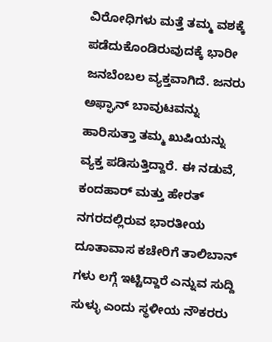ವಿರೋಧಿಗಳು ಮತ್ತೆ ತಮ್ಮ ವಶಕ್ಕೆ ಪಡೆದುಕೊಂಡಿರುವುದಕ್ಕೆ ಭಾರೀ ಜನಬೆಂಬಲ ವ್ಯಕ್ತವಾಗಿದೆ. ಜನರು ಅಫ್ಘಾನ್ ಬಾವುಟವನ್ನು ಹಾರಿಸುತ್ತಾ ತಮ್ಮ ಖುಷಿಯನ್ನು ವ್ಯಕ್ತ ಪಡಿಸುತ್ತಿದ್ದಾರೆ. ಈ ನಡುವೆ, ಕಂದಹಾರ್ ಮತ್ತು ಹೇರತ್ ನಗರದಲ್ಲಿರುವ ಭಾರತೀಯ ದೂತಾವಾಸ ಕಚೇರಿಗೆ ತಾಲಿಬಾನ್ ಗಳು ಲಗ್ಗೆ ಇಟ್ಟಿದ್ದಾರೆ ಎನ್ನುವ ಸುದ್ದಿ ಸುಳ್ಳು ಎಂದು ಸ್ಥಳೀಯ ನೌಕರರು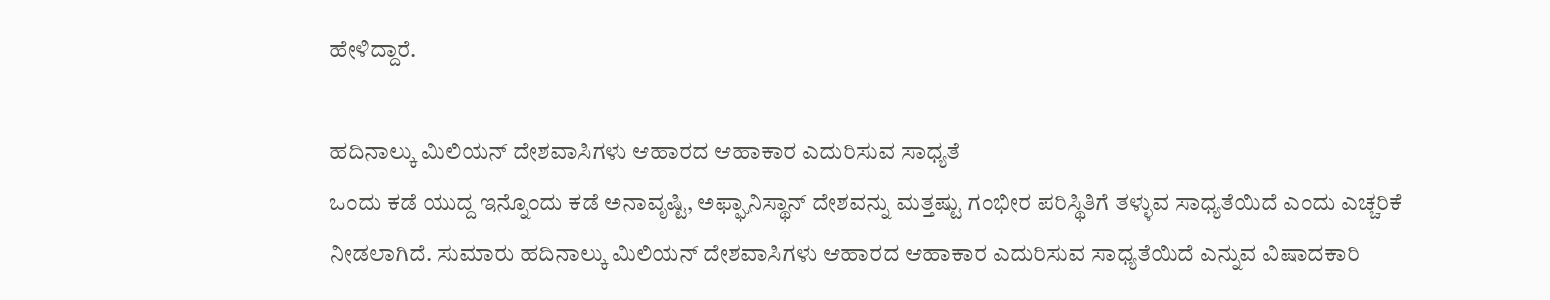ಹೇಳಿದ್ದಾರೆ.

ಹದಿನಾಲ್ಕು ಮಿಲಿಯನ್ ದೇಶವಾಸಿಗಳು ಆಹಾರದ ಆಹಾಕಾರ ಎದುರಿಸುವ ಸಾಧ್ಯತೆ
ಒಂದು ಕಡೆ ಯುದ್ದ ಇನ್ನೊಂದು ಕಡೆ ಅನಾವೃಷ್ಟಿ, ಅಫ್ಘಾನಿಸ್ಥಾನ್ ದೇಶವನ್ನು ಮತ್ತಷ್ಟು ಗಂಭೀರ ಪರಿಸ್ಥಿತಿಗೆ ತಳ್ಳುವ ಸಾಧ್ಯತೆಯಿದೆ ಎಂದು ಎಚ್ಚರಿಕೆ ನೀಡಲಾಗಿದೆ. ಸುಮಾರು ಹದಿನಾಲ್ಕು ಮಿಲಿಯನ್ ದೇಶವಾಸಿಗಳು ಆಹಾರದ ಆಹಾಕಾರ ಎದುರಿಸುವ ಸಾಧ್ಯತೆಯಿದೆ ಎನ್ನುವ ವಿಷಾದಕಾರಿ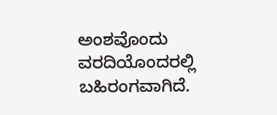ಅಂಶವೊಂದು ವರದಿಯೊಂದರಲ್ಲಿ ಬಹಿರಂಗವಾಗಿದೆ.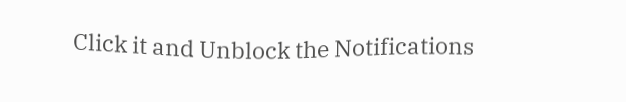Click it and Unblock the Notifications